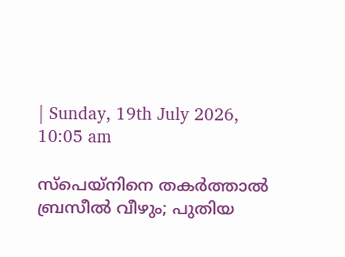| Sunday, 19th July 2026, 10:05 am

സ്‌പെയ്‌നിനെ തകര്‍ത്താല്‍ ബ്രസീല്‍ വീഴും; പുതിയ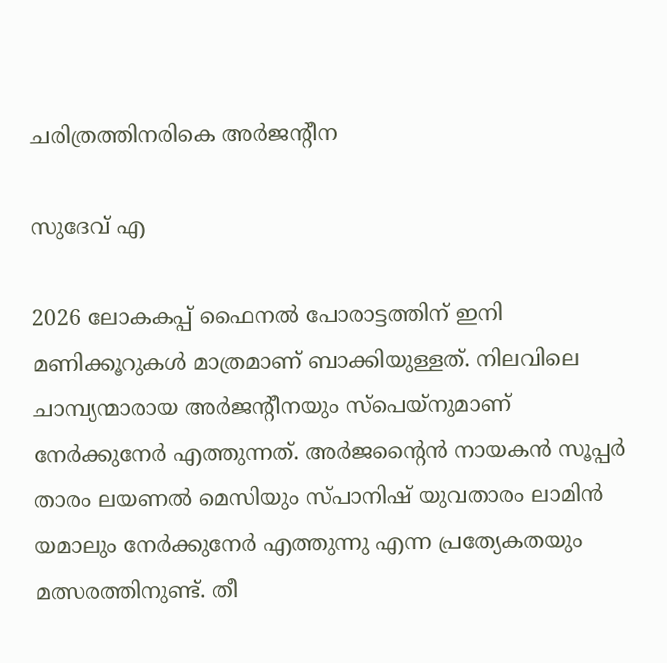ചരിത്രത്തിനരികെ അര്‍ജന്റീന

സുദേവ് എ

2026 ലോകകപ്പ് ഫൈനല്‍ പോരാട്ടത്തിന് ഇനി മണിക്കൂറുകള്‍ മാത്രമാണ് ബാക്കിയുള്ളത്. നിലവിലെ ചാമ്പ്യന്മാരായ അര്‍ജന്റീനയും സ്പെയ്നുമാണ് നേര്‍ക്കുനേര്‍ എത്തുന്നത്. അര്‍ജന്റൈന്‍ നായകന്‍ സൂപ്പര്‍ താരം ലയണല്‍ മെസിയും സ്പാനിഷ് യുവതാരം ലാമിന്‍ യമാലും നേര്‍ക്കുനേര്‍ എത്തുന്നു എന്ന പ്രത്യേകതയും മത്സരത്തിനുണ്ട്. തീ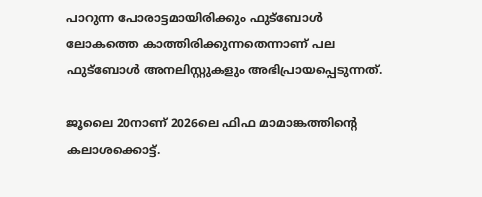പാറുന്ന പോരാട്ടമായിരിക്കും ഫുട്‌ബോള്‍ ലോകത്തെ കാത്തിരിക്കുന്നതെന്നാണ് പല ഫുട്‌ബോള്‍ അനലിസ്റ്റുകളും അഭിപ്രായപ്പെടുന്നത്.

ജൂലൈ 20നാണ് 2026ലെ ഫിഫ മാമാങ്കത്തിന്റെ കലാശക്കൊട്ട്.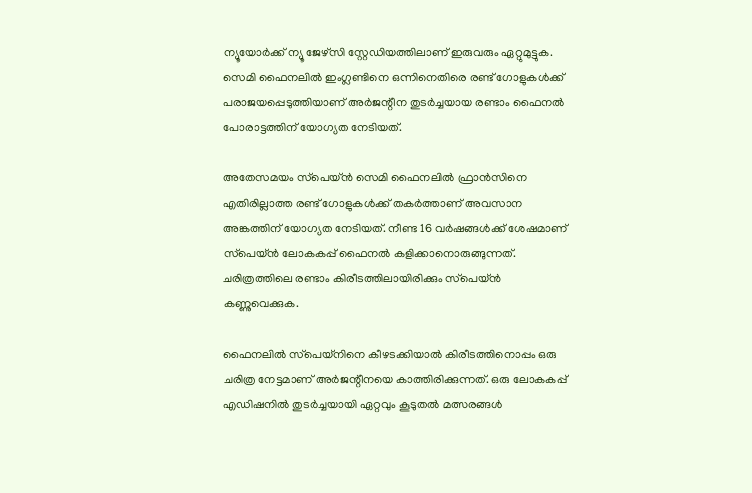ന്യൂയോര്‍ക്ക് ന്യൂ ജേഴ്‌സി സ്റ്റേഡിയത്തിലാണ് ഇരുവരും ഏറ്റുമുട്ടുക. സെമി ഫൈനലില്‍ ഇംഗ്ലണ്ടിനെ ഒന്നിനെതിരെ രണ്ട് ഗോളുകള്‍ക്ക് പരാജയപ്പെടുത്തിയാണ് അര്‍ജന്റീന തുടര്‍ച്ചയായ രണ്ടാം ഫൈനല്‍ പോരാട്ടത്തിന് യോഗ്യത നേടിയത്.

അതേസമയം സ്‌പെയ്ന്‍ സെമി ഫൈനലില്‍ ഫ്രാന്‍സിനെ എതിരില്ലാത്ത രണ്ട് ഗോളുകള്‍ക്ക് തകര്‍ത്താണ് അവസാന അങ്കത്തിന് യോഗ്യത നേടിയത്. നീണ്ട 16 വര്‍ഷങ്ങള്‍ക്ക് ശേഷമാണ് സ്‌പെയ്ന്‍ ലോകകപ്പ് ഫൈനല്‍ കളിക്കാനൊരുങ്ങുന്നത്. ചരിത്രത്തിലെ രണ്ടാം കിരീടത്തിലായിരിക്കും സ്‌പെയ്ന്‍ കണ്ണുവെക്കുക.

ഫൈനലില്‍ സ്‌പെയ്‌നിനെ കീഴടക്കിയാല്‍ കിരീടത്തിനൊപ്പം ഒരു ചരിത്ര നേട്ടമാണ് അര്‍ജന്റീനയെ കാത്തിരിക്കുന്നത്. ഒരു ലോകകപ്പ് എഡിഷനില്‍ തുടര്‍ച്ചയായി ഏറ്റവും കൂടുതല്‍ മത്സരങ്ങള്‍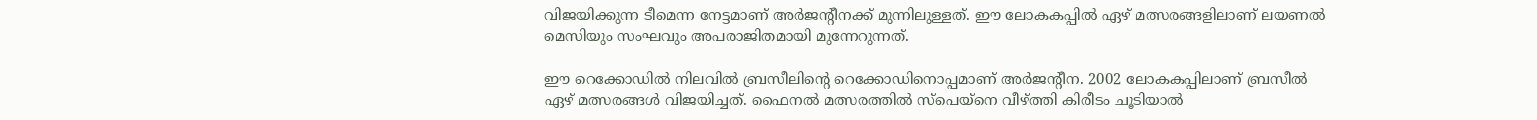വിജയിക്കുന്ന ടീമെന്ന നേട്ടമാണ് അര്‍ജന്റീനക്ക് മുന്നിലുള്ളത്. ഈ ലോകകപ്പില്‍ ഏഴ് മത്സരങ്ങളിലാണ് ലയണല്‍ മെസിയും സംഘവും അപരാജിതമായി മുന്നേറുന്നത്.

ഈ റെക്കോഡില്‍ നിലവില്‍ ബ്രസീലിന്റെ റെക്കോഡിനൊപ്പമാണ് അര്‍ജന്റീന. 2002 ലോകകപ്പിലാണ് ബ്രസീല്‍ ഏഴ് മത്സരങ്ങള്‍ വിജയിച്ചത്. ഫൈനല്‍ മത്സരത്തില്‍ സ്‌പെയ്‌നെ വീഴ്ത്തി കിരീടം ചൂടിയാല്‍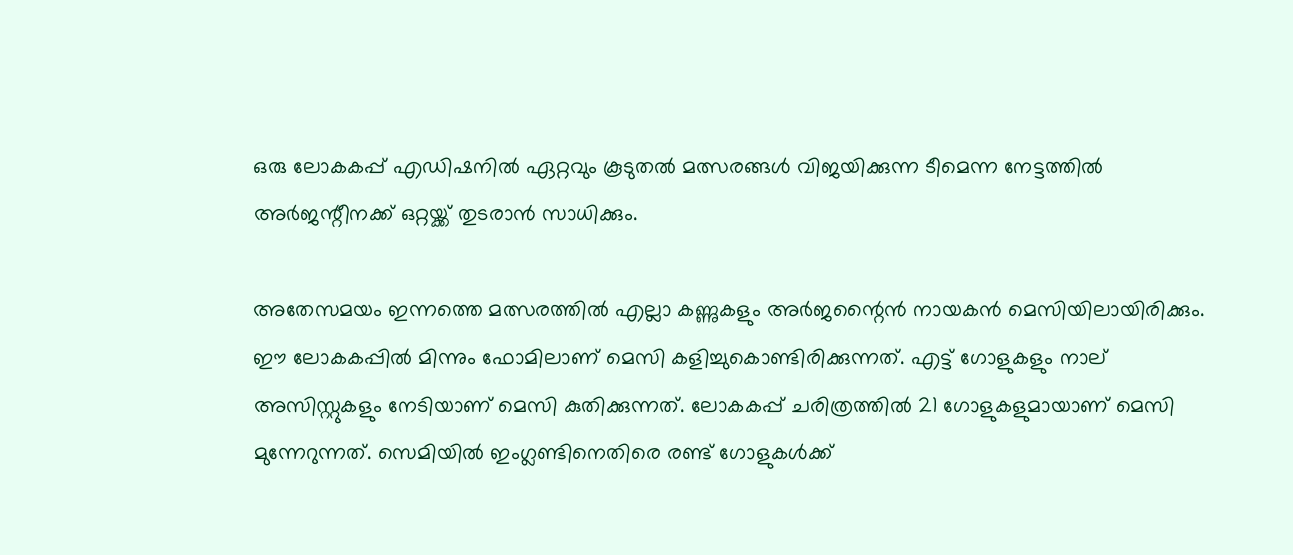ഒരു ലോകകപ്പ് എഡിഷനില്‍ ഏറ്റവും കൂടുതല്‍ മത്സരങ്ങള്‍ വിജയിക്കുന്ന ടീമെന്ന നേട്ടത്തില്‍ അര്‍ജന്റീനക്ക് ഒറ്റയ്ക്ക് തുടരാന്‍ സാധിക്കും.

അതേസമയം ഇന്നത്തെ മത്സരത്തില്‍ എല്ലാ കണ്ണുകളും അര്‍ജന്റൈന്‍ നായകന്‍ മെസിയിലായിരിക്കും. ഈ ലോകകപ്പില്‍ മിന്നും ഫോമിലാണ് മെസി കളിച്ചുകൊണ്ടിരിക്കുന്നത്. എട്ട് ഗോളുകളും നാല് അസിസ്റ്റുകളും നേടിയാണ് മെസി കുതിക്കുന്നത്. ലോകകപ്പ് ചരിത്രത്തില്‍ 21 ഗോളുകളുമായാണ് മെസി മുന്നേറുന്നത്. സെമിയില്‍ ഇംഗ്ലണ്ടിനെതിരെ രണ്ട് ഗോളുകള്‍ക്ക്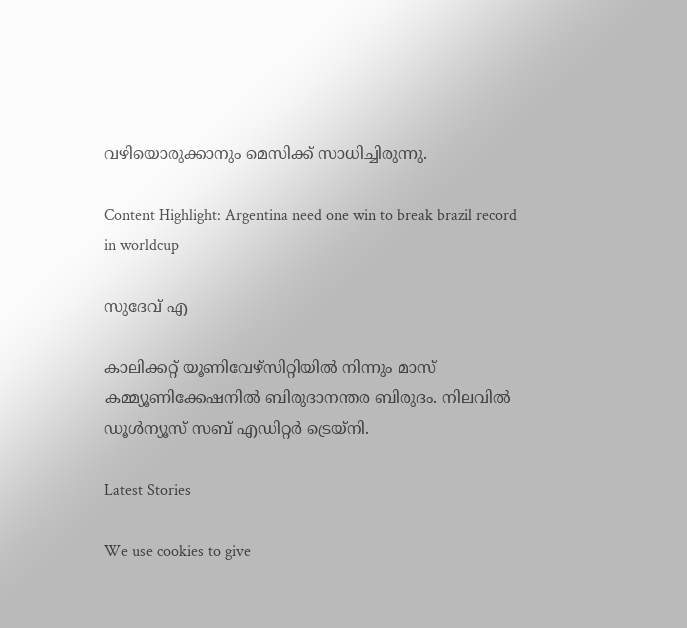വഴിയൊരുക്കാനും മെസിക്ക് സാധിച്ചിരുന്നു.

Content Highlight: Argentina need one win to break brazil record in worldcup

സുദേവ് എ

കാലിക്കറ്റ് യൂണിവേഴ്‌സിറ്റിയില്‍ നിന്നും മാസ് കമ്മ്യൂണിക്കേഷനില്‍ ബിരുദാനന്തര ബിരുദം. നിലവില്‍ ഡൂള്‍ന്യൂസ് സബ് എഡിറ്റര്‍ ട്രെയ്‌നി.

Latest Stories

We use cookies to give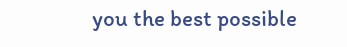you the best possible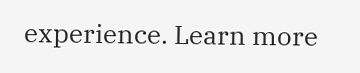experience. Learn more